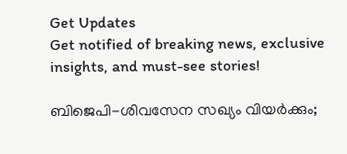Get Updates
Get notified of breaking news, exclusive insights, and must-see stories!

ബിജെപി-ശിവസേന സഖ്യം വിയര്‍ക്കും;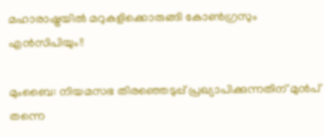മഹാരാഷ്ട്രയില്‍ മറുകളിക്കൊരുങ്ങി കോണ്‍ഗ്രസും എന്‍സിപിയും!!

മുംബൈ: നിയമസഭ തിരഞ്ഞെടുപ്പ് പ്രഖ്യാപിക്കുന്നതിന് മുന്‍പ് തന്നെ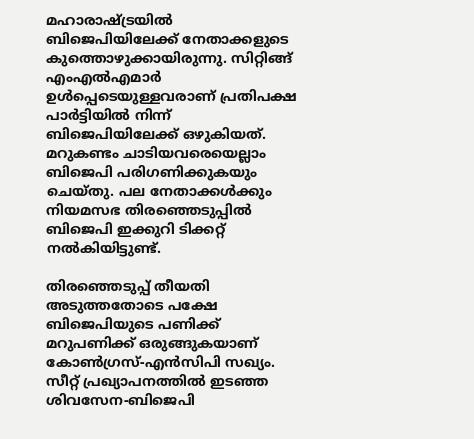മഹാരാഷ്ട്രയില്‍ ബിജെപിയിലേക്ക് നേതാക്കളുടെ കുത്തൊഴുക്കായിരുന്നു. സിറ്റിങ്ങ് എംഎല്‍എമാര്‍ ഉള്‍പ്പെടെയുള്ളവരാണ് പ്രതിപക്ഷ പാര്‍ട്ടിയില്‍ നിന്ന് ബിജെപിയിലേക്ക് ഒഴുകിയത്. മറുകണ്ടം ചാടിയവരെയെല്ലാം ബിജെപി പരിഗണിക്കുകയും ചെയ്തു. പല നേതാക്കള്‍ക്കും നിയമസഭ തിരഞ്ഞെടുപ്പില്‍ ബിജെപി ഇക്കുറി ടിക്കറ്റ് നല്‍കിയിട്ടുണ്ട്.

തിരഞ്ഞെടുപ്പ് തീയതി അടുത്തതോടെ പക്ഷേ ബിജെപിയുടെ പണിക്ക് മറുപണിക്ക് ഒരുങ്ങുകയാണ് കോണ്‍ഗ്രസ്-എന്‍സിപി സഖ്യം. സീറ്റ് പ്രഖ്യാപനത്തില്‍ ഇടഞ്ഞ ശിവസേന-ബിജെപി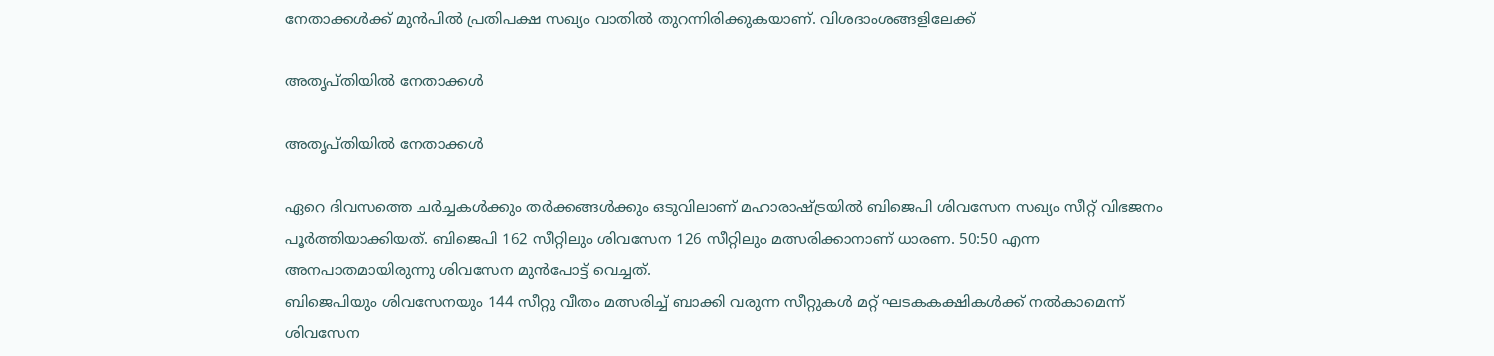നേതാക്കള്‍ക്ക് മുന്‍പില്‍ പ്രതിപക്ഷ സഖ്യം വാതില്‍ തുറന്നിരിക്കുകയാണ്. വിശദാംശങ്ങളിലേക്ക്

അതൃപ്തിയില്‍ നേതാക്കള്‍

അതൃപ്തിയില്‍ നേതാക്കള്‍

ഏറെ ദിവസത്തെ ചര്‍ച്ചകള്‍ക്കും തര്‍ക്കങ്ങള്‍ക്കും ഒടുവിലാണ് മഹാരാഷ്ട്രയില്‍ ബിജെപി ശിവസേന സഖ്യം സീറ്റ് വിഭജനം പൂര്‍ത്തിയാക്കിയത്. ബിജെപി 162 സീറ്റിലും ശിവസേന 126 സീറ്റിലും മത്സരിക്കാനാണ് ധാരണ. 50:50 എന്ന അനപാതമായിരുന്നു ശിവസേന മുന്‍പോട്ട് വെച്ചത്.
ബിജെപിയും ശിവസേനയും 144 സീറ്റു വീതം മത്സരിച്ച് ബാക്കി വരുന്ന സീറ്റുകള്‍ മറ്റ് ഘടകകക്ഷികള്‍ക്ക് നല്‍കാമെന്ന് ശിവസേന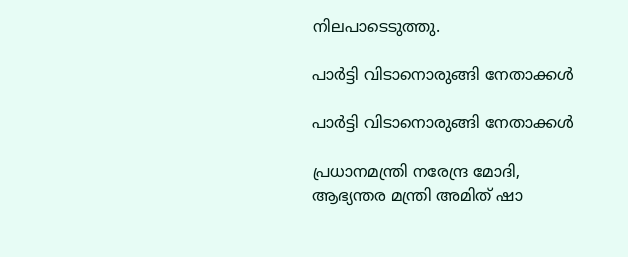നിലപാടെടുത്തു.

പാര്‍ട്ടി വിടാനൊരുങ്ങി നേതാക്കള്‍

പാര്‍ട്ടി വിടാനൊരുങ്ങി നേതാക്കള്‍

പ്രധാനമന്ത്രി നരേന്ദ്ര മോദി, ആഭ്യന്തര മന്ത്രി അമിത് ഷാ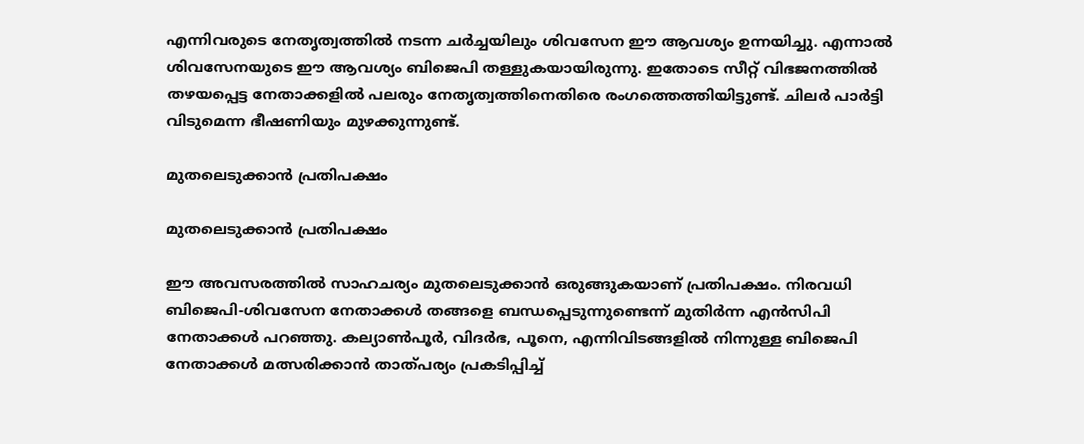എന്നിവരുടെ നേതൃത്വത്തില്‍ നടന്ന ചര്‍ച്ചയിലും ശിവസേന ഈ ആവശ്യം ഉന്നയിച്ചു. എന്നാല്‍ ശിവസേനയുടെ ഈ ആവശ്യം ബിജെപി തള്ളുകയായിരുന്നു. ഇതോടെ സീറ്റ് വിഭജനത്തില്‍ തഴയപ്പെട്ട നേതാക്കളില്‍ പലരും നേതൃത്വത്തിനെതിരെ രംഗത്തെത്തിയിട്ടുണ്ട്. ചിലര്‍ പാര്‍ട്ടി വിടുമെന്ന ഭീഷണിയും മുഴക്കുന്നുണ്ട്.

മുതലെടുക്കാന്‍ പ്രതിപക്ഷം

മുതലെടുക്കാന്‍ പ്രതിപക്ഷം

ഈ അവസരത്തില്‍ സാഹചര്യം മുതലെടുക്കാന്‍ ഒരുങ്ങുകയാണ് പ്രതിപക്ഷം. നിരവധി ബിജെപി-ശിവസേന നേതാക്കള്‍ തങ്ങളെ ബന്ധപ്പെടുന്നുണ്ടെന്ന് മുതിര്‍ന്ന എന്‍സിപി നേതാക്കള്‍ പറഞ്ഞു. കല്യാണ്‍പൂര്‍, വിദര്‍ഭ, പൂനെ, എന്നിവിടങ്ങളില്‍ നിന്നുള്ള ബിജെപി നേതാക്കള്‍ മത്സരിക്കാന്‍ താത്പര്യം പ്രകടിപ്പിച്ച്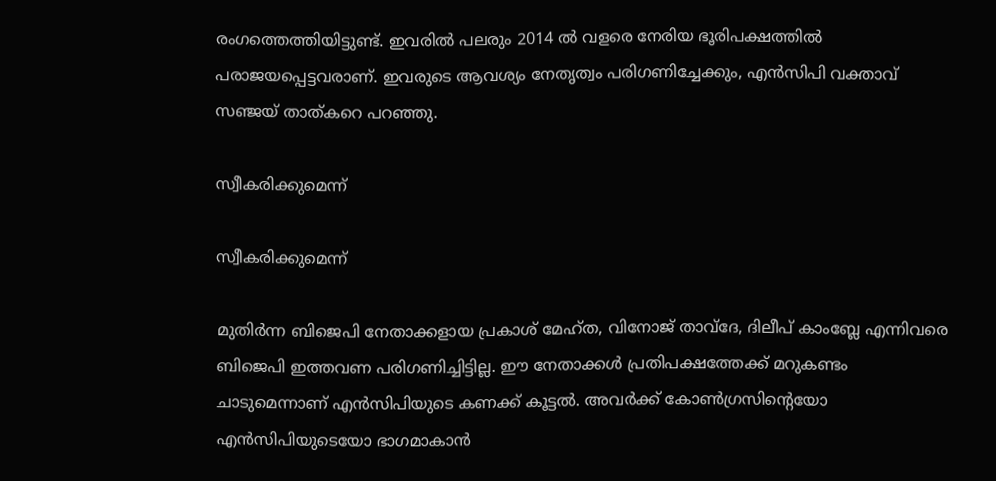രംഗത്തെത്തിയിട്ടുണ്ട്. ഇവരില്‍ പലരും 2014 ല്‍ വളരെ നേരിയ ഭൂരിപക്ഷത്തില്‍ പരാജയപ്പെട്ടവരാണ്. ഇവരുടെ ആവശ്യം നേതൃത്വം പരിഗണിച്ചേക്കും, എന്‍സിപി വക്താവ് സഞ്ജയ് താത്കറെ പറഞ്ഞു.

സ്വീകരിക്കുമെന്ന്

സ്വീകരിക്കുമെന്ന്

മുതിര്‍ന്ന ബിജെപി നേതാക്കളായ പ്രകാശ് മേഹ്ത, വിനോജ് താവ്ദേ, ദിലീപ് കാംബ്ലേ എന്നിവരെ ബിജെപി ഇത്തവണ പരിഗണിച്ചിട്ടില്ല. ഈ നേതാക്കള്‍ പ്രതിപക്ഷത്തേക്ക് മറുകണ്ടം ചാടുമെന്നാണ് എന്‍സിപിയുടെ കണക്ക് കൂട്ടല്‍. അവര്‍ക്ക് കോണ്‍ഗ്രസിന്‍റെയോ എന്‍സിപിയുടെയോ ഭാഗമാകാന്‍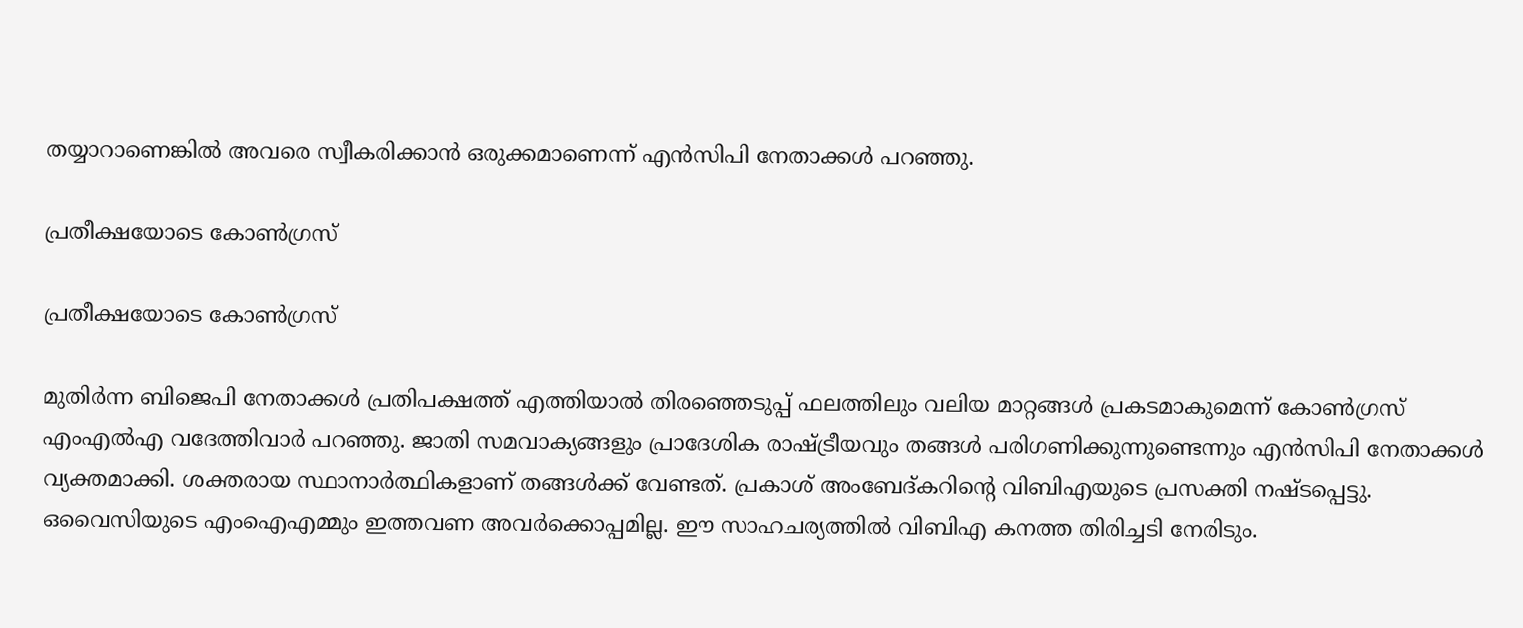തയ്യാറാണെങ്കില്‍ അവരെ സ്വീകരിക്കാന്‍ ഒരുക്കമാണെന്ന് എന്‍സിപി നേതാക്കള്‍ പറഞ്ഞു.

പ്രതീക്ഷയോടെ കോണ്‍ഗ്രസ്

പ്രതീക്ഷയോടെ കോണ്‍ഗ്രസ്

മുതിര്‍ന്ന ബിജെപി നേതാക്കള്‍ പ്രതിപക്ഷത്ത് എത്തിയാല്‍ തിരഞ്ഞെടുപ്പ് ഫലത്തിലും വലിയ മാറ്റങ്ങള്‍ പ്രകടമാകുമെന്ന് കോണ്‍ഗ്രസ് എംഎല്‍എ വദേത്തിവാര്‍ പറ‍ഞ്ഞു. ജാതി സമവാക്യങ്ങളും പ്രാദേശിക രാഷ്ട്രീയവും തങ്ങള്‍ പരിഗണിക്കുന്നുണ്ടെന്നും എന്‍സിപി നേതാക്കള്‍ വ്യക്തമാക്കി. ശക്തരായ സ്ഥാനാര്‍ത്ഥികളാണ് തങ്ങള്‍ക്ക് വേണ്ടത്. പ്രകാശ് അംബേദ്കറിന്‍റെ വിബിഎയുടെ പ്രസക്തി നഷ്ടപ്പെട്ടു. ഒവൈസിയുടെ എംഐഎമ്മും ഇത്തവണ അവര്‍ക്കൊപ്പമില്ല. ഈ സാഹചര്യത്തില്‍ വിബിഎ കനത്ത തിരിച്ചടി നേരിടും.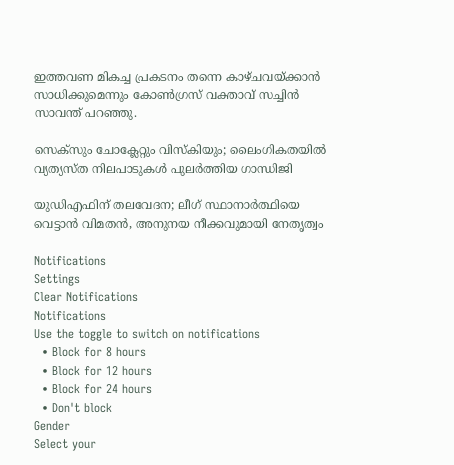ഇത്തവണ മികച്ച പ്രകടനം തന്നെ കാഴ്ചവയ്ക്കാന്‍ സാധിക്കുമെന്നും കോണ്‍ഗ്രസ് വക്താവ് സച്ചിന്‍ സാവന്ത് പറഞ്ഞു.

സെക്സും ചോക്ലേറ്റും വിസ്കിയും; ലൈംഗികതയില്‍ വ്യത്യസ്ത നിലപാടുകള്‍ പുലര്‍ത്തിയ ഗാന്ധിജി

യുഡിഎഫിന് തലവേദന; ലീഗ് സ്ഥാനാര്‍ത്ഥിയെ വെട്ടാന്‍ വിമതന്‍, അനുനയ നീക്കവുമായി നേതൃത്വം

Notifications
Settings
Clear Notifications
Notifications
Use the toggle to switch on notifications
  • Block for 8 hours
  • Block for 12 hours
  • Block for 24 hours
  • Don't block
Gender
Select your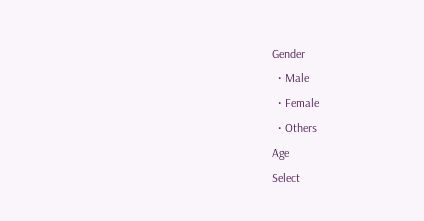Gender
  • Male
  • Female
  • Others
Age
Select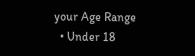your Age Range
  • Under 18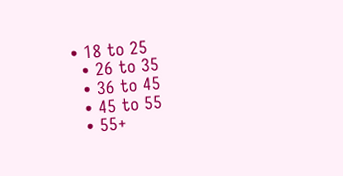• 18 to 25
  • 26 to 35
  • 36 to 45
  • 45 to 55
  • 55+